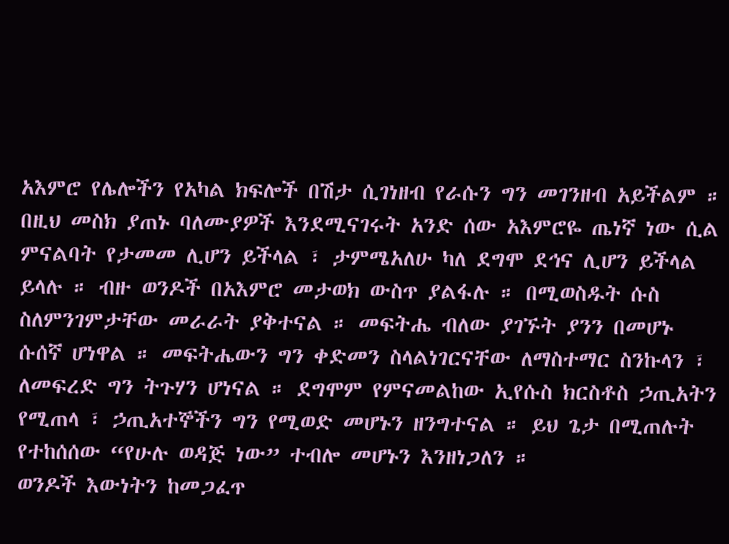አእምሮ የሌሎችን የአካል ክፍሎች በሽታ ሲገነዘብ የራሱን ግን መገንዘብ አይችልም ። በዚህ መስክ ያጠኑ ባለሙያዎች እንደሚናገሩት አንድ ሰው አእምሮዬ ጤነኛ ነው ሲል ምናልባት የታመመ ሊሆን ይችላል ፣ ታምሜአለሁ ካለ ደግሞ ደኅና ሊሆን ይችላል ይላሉ ። ብዙ ወንዶች በአእምሮ መታወክ ውስጥ ያልፋሉ ። በሚወስዱት ሱስ ስለምንገምታቸው መራራት ያቅተናል ። መፍትሔ ብለው ያገኙት ያንን በመሆኑ ሱሰኛ ሆነዋል ። መፍትሔውን ግን ቀድመን ስላልነገርናቸው ለማስተማር ስንኩላን ፣ ለመፍረድ ግን ትጉሃን ሆነናል ። ደግሞም የምናመልከው ኢየሱስ ክርስቶስ ኃጢአትን የሚጠላ ፣ ኃጢአተኞችን ግን የሚወድ መሆኑን ዘንግተናል ። ይህ ጌታ በሚጠሉት የተከሰሰው “የሁሉ ወዳጅ ነው” ተብሎ መሆኑን እንዘነጋለን ።
ወንዶች እውነትን ከመጋፈጥ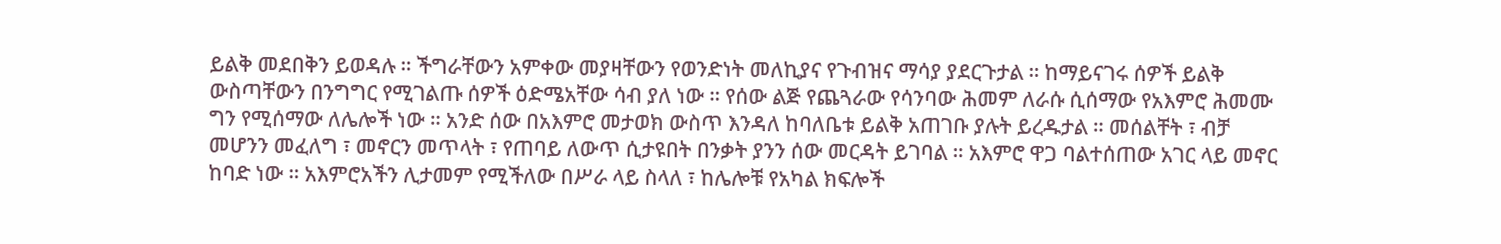ይልቅ መደበቅን ይወዳሉ ። ችግራቸውን አምቀው መያዛቸውን የወንድነት መለኪያና የጉብዝና ማሳያ ያደርጉታል ። ከማይናገሩ ሰዎች ይልቅ ውስጣቸውን በንግግር የሚገልጡ ሰዎች ዕድሜአቸው ሳብ ያለ ነው ። የሰው ልጅ የጨጓራው የሳንባው ሕመም ለራሱ ሲሰማው የአእምሮ ሕመሙ ግን የሚሰማው ለሌሎች ነው ። አንድ ሰው በአእምሮ መታወክ ውስጥ እንዳለ ከባለቤቱ ይልቅ አጠገቡ ያሉት ይረዱታል ። መሰልቸት ፣ ብቻ መሆንን መፈለግ ፣ መኖርን መጥላት ፣ የጠባይ ለውጥ ሲታዩበት በንቃት ያንን ሰው መርዳት ይገባል ። አእምሮ ዋጋ ባልተሰጠው አገር ላይ መኖር ከባድ ነው ። አእምሮአችን ሊታመም የሚችለው በሥራ ላይ ስላለ ፣ ከሌሎቹ የአካል ክፍሎች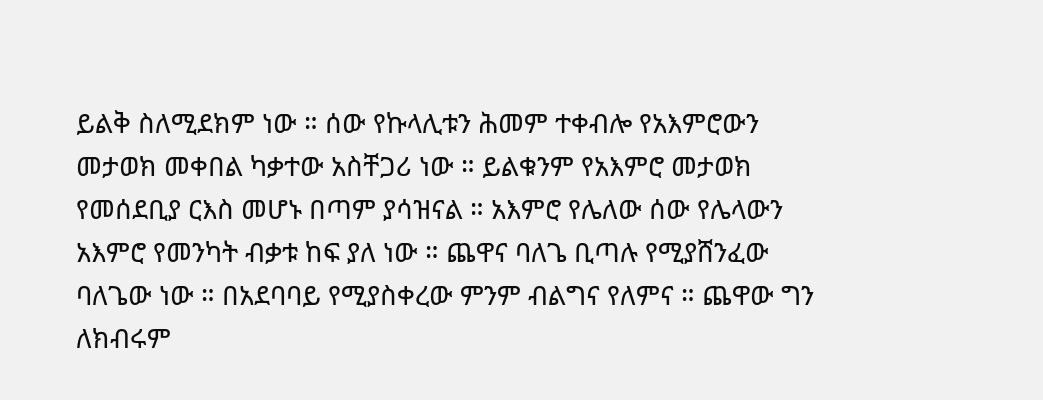ይልቅ ስለሚደክም ነው ። ሰው የኩላሊቱን ሕመም ተቀብሎ የአእምሮውን መታወክ መቀበል ካቃተው አስቸጋሪ ነው ። ይልቁንም የአእምሮ መታወክ የመሰደቢያ ርእስ መሆኑ በጣም ያሳዝናል ። አእምሮ የሌለው ሰው የሌላውን አእምሮ የመንካት ብቃቱ ከፍ ያለ ነው ። ጨዋና ባለጌ ቢጣሉ የሚያሸንፈው ባለጌው ነው ። በአደባባይ የሚያስቀረው ምንም ብልግና የለምና ። ጨዋው ግን ለክብሩም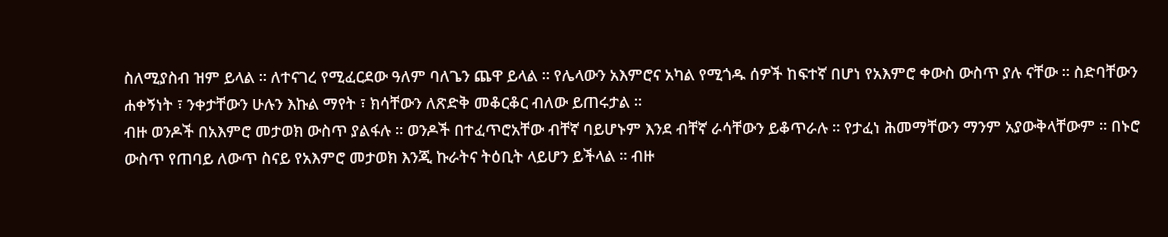ስለሚያስብ ዝም ይላል ። ለተናገረ የሚፈርደው ዓለም ባለጌን ጨዋ ይላል ። የሌላውን አእምሮና አካል የሚጎዱ ሰዎች ከፍተኛ በሆነ የአእምሮ ቀውስ ውስጥ ያሉ ናቸው ። ስድባቸውን ሐቀኝነት ፣ ንቀታቸውን ሁሉን እኩል ማየት ፣ ክሳቸውን ለጽድቅ መቆርቆር ብለው ይጠሩታል ።
ብዙ ወንዶች በአእምሮ መታወክ ውስጥ ያልፋሉ ። ወንዶች በተፈጥሮአቸው ብቸኛ ባይሆኑም እንደ ብቸኛ ራሳቸውን ይቆጥራሉ ። የታፈነ ሕመማቸውን ማንም አያውቅላቸውም ። በኑሮ ውስጥ የጠባይ ለውጥ ስናይ የአእምሮ መታወክ እንጂ ኩራትና ትዕቢት ላይሆን ይችላል ። ብዙ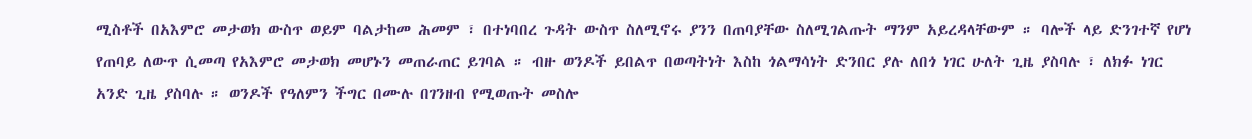ሚስቶች በአእምሮ መታወክ ውስጥ ወይም ባልታከመ ሕመም ፣ በተነባበረ ጉዳት ውስጥ ስለሚኖሩ ያንን በጠባያቸው ስለሚገልጡት ማንም አይረዳላቸውም ። ባሎች ላይ ድንገተኛ የሆነ የጠባይ ለውጥ ሲመጣ የአእምሮ መታወክ መሆኑን መጠራጠር ይገባል ። ብዙ ወንዶች ይበልጥ በወጣትነት እስከ ጎልማሳነት ድንበር ያሉ ለበጎ ነገር ሁለት ጊዜ ያስባሉ ፣ ለክፉ ነገር አንድ ጊዜ ያስባሉ ። ወንዶች የዓለምን ችግር በሙሉ በገንዘብ የሚወጡት መስሎ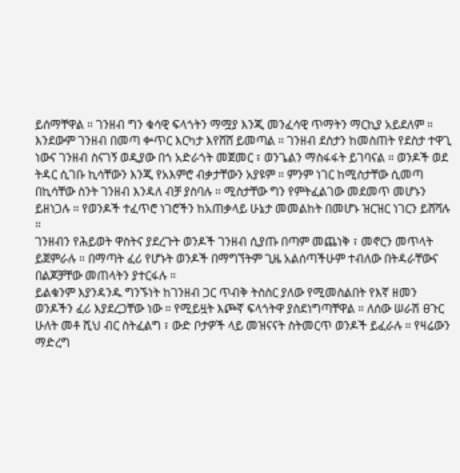ይሰማቸዋል ። ገንዘብ ግን ቁሳዊ ፍላጎትን ማሟያ እንጂ መንፈሳዊ ጥማትን ማርኪያ አይደለም ። እንደውም ገንዘብ በመጣ ቍጥር እርካታ እየሸሸ ይመጣል ። ገንዘብ ደስታን ከመስጠት የደስታ ተዋጊ ነውና ገንዘብ ስናገኝ ወዲያው በጎ አድራጎት መጀመር ፣ ወንጌልን ማስፋፋት ይገባናል ። ወንዶች ወደ ትዳር ሲገቡ ኪሳቸውን እንጂ የአእምሮ ብቃታቸውን አያዩም ። ምንም ነገር ከሚስታቸው ሲመጣ በኪሳቸው ስንት ገንዘብ እንዳለ ብቻ ያስባሉ ። ሚስታቸው ግን የምትፈልገው መደመጥ መሆኑን ይዘነጋሉ ። የወንዶች ተፈጥሮ ነገሮችን ከአጠቃላይ ሁኔታ መመልከት በመሆኑ ዝርዝር ነገርን ይሸሻሉ ።
ገንዘብን የሕይወት ዋስትና ያደረጉት ወንዶች ገንዘብ ሲያጡ በጣም መጨነቅ ፣ መኖርን መጥላት ይጀምራሉ ። በማጣት ፈሪ የሆኑት ወንዶች በማግኘትም ጊዜ አልሰጣችሁም ተብለው በትዳራቸውና በልጆቻቸው መጠላትን ያተርፋሉ ።
ይልቁንም እያንዳንዱ ግንኙነት ከገንዘብ ጋር ጥብቅ ትስስር ያለው የሚመስልበት የእኛ ዘመን ወንዶችን ፈሪ እያደረጋቸው ነው ። የሚይዟት እጮኛ ፍላጎትዋ ያስደነግጣቸዋል ። ለሰው ሠራሽ ፀጉር ሁለት መቶ ሺህ ብር ስትፈልግ ፣ ውድ ቦታዎች ላይ መዝናናት ስትመርጥ ወንዶች ይፈራሉ ። የዛሬውን ማድረግ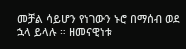መቻል ሳይሆን የነገውን ኑሮ በማሰብ ወደ ኋላ ይላሉ ። ዘመናዊነቱ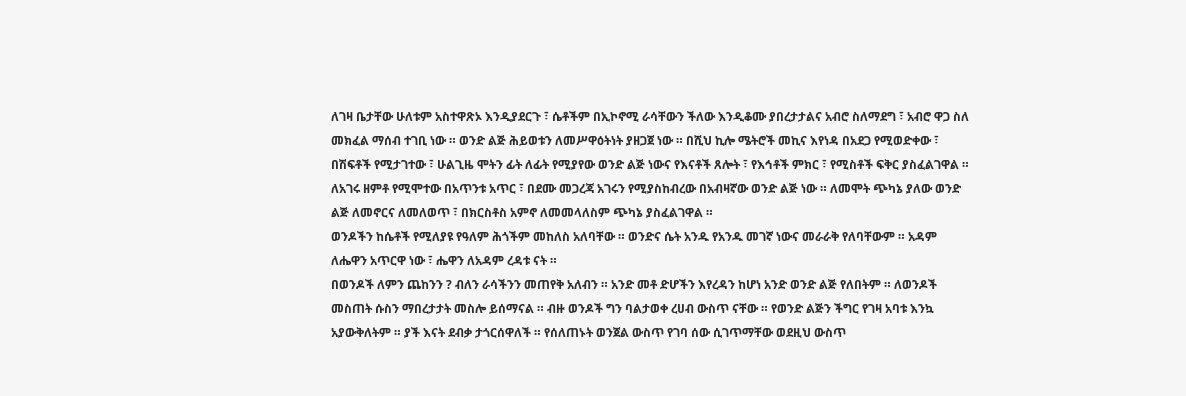ለገዛ ቤታቸው ሁለቱም አስተዋጽኦ እንዲያደርጉ ፣ ሴቶችም በኢኮኖሚ ራሳቸውን ችለው እንዲቆሙ ያበረታታልና አብሮ ስለማደግ ፣ አብሮ ዋጋ ስለ መክፈል ማሰብ ተገቢ ነው ። ወንድ ልጅ ሕይወቱን ለመሥዋዕትነት ያዘጋጀ ነው ። በሺህ ኪሎ ሜትሮች መኪና እየነዳ በአደጋ የሚወድቀው ፣ በሽፍቶች የሚታገተው ፣ ሁልጊዜ ሞትን ፊት ለፊት የሚያየው ወንድ ልጅ ነውና የእናቶች ጸሎት ፣ የእኅቶች ምክር ፣ የሚስቶች ፍቅር ያስፈልገዋል ። ለአገሩ ዘምቶ የሚሞተው በአጥንቱ አጥር ፣ በደሙ መጋረጃ አገሩን የሚያስከብረው በአብዛኛው ወንድ ልጅ ነው ። ለመሞት ጭካኔ ያለው ወንድ ልጅ ለመኖርና ለመለወጥ ፣ በክርስቶስ አምኖ ለመመላለስም ጭካኔ ያስፈልገዋል ።
ወንዶችን ከሴቶች የሚለያዩ የዓለም ሕጎችም መከለስ አለባቸው ። ወንድና ሴት አንዱ የአንዱ መገኛ ነውና መራራቅ የለባቸውም ። አዳም ለሔዋን አጥርዋ ነው ፣ ሔዋን ለአዳም ረዳቱ ናት ።
በወንዶች ለምን ጨከንን ? ብለን ራሳችንን መጠየቅ አለብን ። አንድ መቶ ድሆችን እየረዳን ከሆነ አንድ ወንድ ልጅ የለበትም ። ለወንዶች መስጠት ሱስን ማበረታታት መስሎ ይሰማናል ። ብዙ ወንዶች ግን ባልታወቀ ረሀብ ውስጥ ናቸው ። የወንድ ልጅን ችግር የገዛ አባቱ እንኳ አያውቅለትም ። ያች እናት ደብቃ ታጎርሰዋለች ። የሰለጠኑት ወንጀል ውስጥ የገባ ሰው ሲገጥማቸው ወደዚህ ውስጥ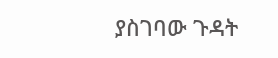ያስገባው ጉዳት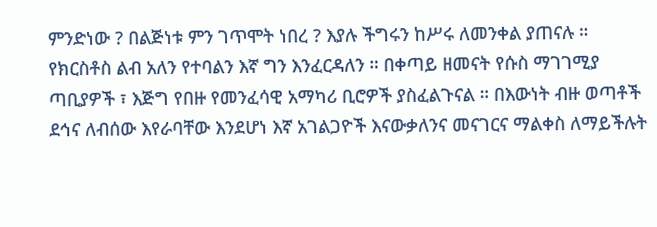ምንድነው ? በልጅነቱ ምን ገጥሞት ነበረ ? እያሉ ችግሩን ከሥሩ ለመንቀል ያጠናሉ ። የክርስቶስ ልብ አለን የተባልን እኛ ግን እንፈርዳለን ። በቀጣይ ዘመናት የሱስ ማገገሚያ ጣቢያዎች ፣ እጅግ የበዙ የመንፈሳዊ አማካሪ ቢሮዎች ያስፈልጉናል ። በእውነት ብዙ ወጣቶች ደኅና ለብሰው እየራባቸው እንደሆነ እኛ አገልጋዮች እናውቃለንና መናገርና ማልቀስ ለማይችሉት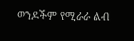ወንዶችም የሚራራ ልብ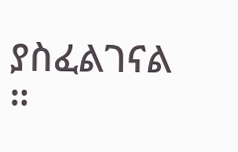ያስፈልገናል ።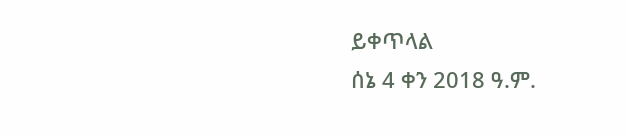ይቀጥላል
ሰኔ 4 ቀን 2018 ዓ.ም.